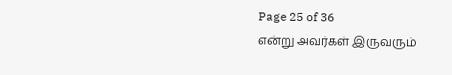Page 25 of 36
என்று அவர்கள் இருவரும்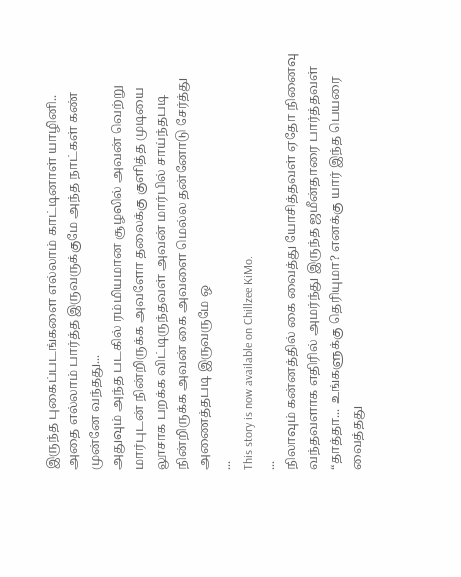இருந்த புகைப்படங்களை எல்லாம் காட்டினாள் யாழினி..
அதை எல்லாம் பார்த்த இருவருக்குமே அந்த நாட்கள் கண் முன்னே வந்தது...
அதுவும் அந்த படகில் ரம்மியமான சூழலில் அவன் வெற்று மார்புடன் நின்றிருக்க அவளோ தலைக்கு குளித்த முடியை லூசாக பறக்க விட்டிருந்தவள் அவன் மார்பில் சாய்ந்தபடி நின்றிருக்க அவன் கை அவளை மெல்ல தன்னோடு சேர்த்து அணைத்தபடி இருவருமே ஒ
...
This story is now available on Chillzee KiMo.
...
நிலாவும் கன்னத்தில் கை வைத்து யோசித்தவள் ஏதோ நினைவு வந்தவளாக எதிரில் அமர்ந்து இருந்த ஜமீன்தாரை பார்த்தவள்
“தாத்தா... உங்களுக்கு தெரியுமா? எனக்கு யார் இந்த பெயரை வைத்தது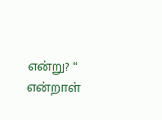என்று? “ என்றாள்